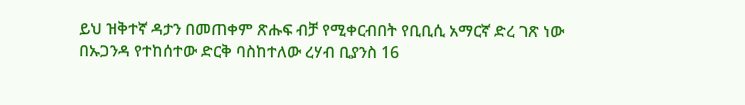ይህ ዝቅተኛ ዳታን በመጠቀም ጽሑፍ ብቻ የሚቀርብበት የቢቢሲ አማርኛ ድረ ገጽ ነው
በኡጋንዳ የተከሰተው ድርቅ ባስከተለው ረሃብ ቢያንስ 16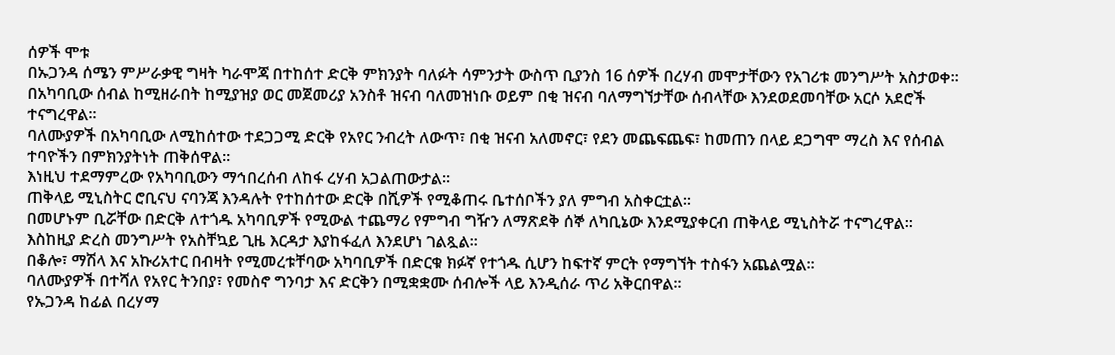ሰዎች ሞቱ
በኡጋንዳ ሰሜን ምሥራቃዊ ግዛት ካራሞጃ በተከሰተ ድርቅ ምክንያት ባለፉት ሳምንታት ውስጥ ቢያንስ 16 ሰዎች በረሃብ መሞታቸውን የአገሪቱ መንግሥት አስታወቀ።
በአካባቢው ሰብል ከሚዘራበት ከሚያዝያ ወር መጀመሪያ አንስቶ ዝናብ ባለመዝነቡ ወይም በቂ ዝናብ ባለማግኘታቸው ሰብላቸው እንደወደመባቸው አርሶ አደሮች ተናግረዋል።
ባለሙያዎች በአካባቢው ለሚከሰተው ተደጋጋሚ ድርቅ የአየር ንብረት ለውጥ፣ በቂ ዝናብ አለመኖር፣ የደን መጨፍጨፍ፣ ከመጠን በላይ ደጋግሞ ማረስ እና የሰብል ተባዮችን በምክንያትነት ጠቅሰዋል።
እነዚህ ተደማምረው የአካባቢውን ማኅበረሰብ ለከፋ ረሃብ አጋልጠውታል።
ጠቅላይ ሚኒስትር ሮቢናህ ናባንጃ እንዳሉት የተከሰተው ድርቅ በሺዎች የሚቆጠሩ ቤተሰቦችን ያለ ምግብ አስቀርቷል።
በመሆኑም ቢሯቸው በድርቅ ለተጎዱ አካባቢዎች የሚውል ተጨማሪ የምግብ ግዥን ለማጽደቅ ሰኞ ለካቢኔው እንደሚያቀርብ ጠቅላይ ሚኒስትሯ ተናግረዋል።
እስከዚያ ድረስ መንግሥት የአስቸኳይ ጊዜ እርዳታ እያከፋፈለ እንደሆነ ገልጿል።
በቆሎ፣ ማሽላ እና አኩሪአተር በብዛት የሚመረቱቸባው አካባቢዎች በድርቁ ክፉኛ የተጎዱ ሲሆን ከፍተኛ ምርት የማግኘት ተስፋን አጨልሟል።
ባለሙያዎች በተሻለ የአየር ትንበያ፣ የመስኖ ግንባታ እና ድርቅን በሚቋቋሙ ሰብሎች ላይ እንዲሰራ ጥሪ አቅርበዋል።
የኡጋንዳ ከፊል በረሃማ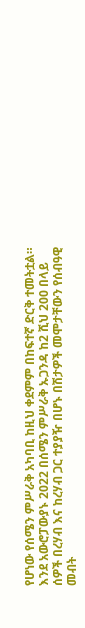የሆነው የሰሜን ምሥራቅ አካባቢ ከዚህ ቀደምም በከፍተኛ ድርቅ ተመትቷል።
እንደ አውሮፓውያኑ 2022 በሰሜን ምሥራቅ ኡጋንዳ ከ2 ሺህ 200 በላይ ሰዎች በረሃብ እና ከረሃብ ጋር ተያያዥ በሆኑ በሽታዎች መሞታቸውን የሰብዓዊ መብት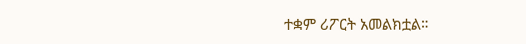ተቋም ሪፖርት አመልክቷል።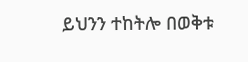ይህንን ተከትሎ በወቅቱ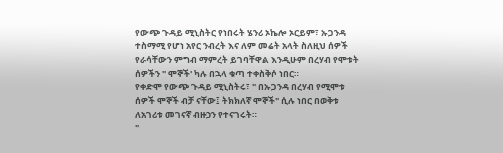የውጭ ጉዳይ ሚኒስትር የነበሩት ሄንሪ ኦኬሎ ኦርይም፣ ኡጋንዳ ተስማሚ የሆነ አየር ንብረት እና ለም መሬት አላት ስለዚህ ሰዎች የራሳቸውን ምግብ ማምረት ይገባቸዋል እንዲሁም በረሃብ የሞቱት ሰዎችን " ሞኞች' ካሉ በኋላ ቁጣ ተቀስቅሶ ነበር።
የቀድሞ የውጭ ጉዳይ ሚኒስትሩ፣ " በኡጋንዳ በረሃብ የሚሞቱ ሰዎች ሞኞች ብቻ ናቸው፤ ትክክለኛ ሞኞች" ሲሉ ነበር በወቅቱ ለአገሪቱ መገናኛ ብዙኃን የተናገሩት።
"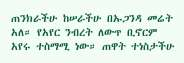ጠንክራችሁ ከሠራችሁ በኡጋንዳ መሬት አለ። የአየር ንብረት ለውጥ ቢኖርም አየሩ ተስማሚ ነው። ጠዋት ተነስታችሁ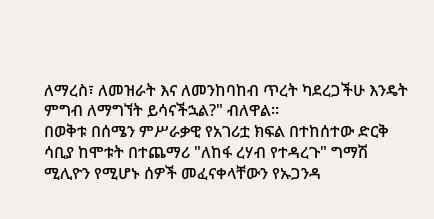ለማረስ፣ ለመዝራት እና ለመንከባከብ ጥረት ካደረጋችሁ እንዴት ምግብ ለማግኘት ይሳናችኋል?" ብለዋል።
በወቅቱ በሰሜን ምሥራቃዊ የአገሪቷ ክፍል በተከሰተው ድርቅ ሳቢያ ከሞቱት በተጨማሪ "ለከፋ ረሃብ የተዳረጉ" ግማሽ ሚሊዮን የሚሆኑ ሰዎች መፈናቀላቸውን የኡጋንዳ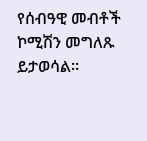የሰብዓዊ መብቶች ኮሚሽን መግለጹ ይታወሳል።